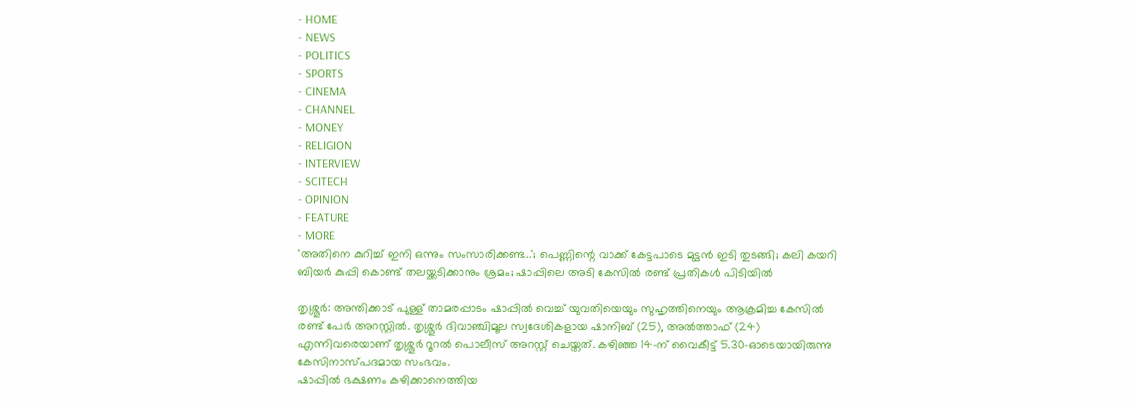- HOME
- NEWS
- POLITICS
- SPORTS
- CINEMA
- CHANNEL
- MONEY
- RELIGION
- INTERVIEW
- SCITECH
- OPINION
- FEATURE
- MORE
'അതിനെ കുറിച്ച് ഇനി ഒന്നും സംസാരിക്കണ്ട..'; പെണ്ണിന്റെ വാക്ക് കേട്ടപാടെ മുട്ടൻ ഇടി തുടങ്ങി; കലി കയറി ബിയർ കുപ്പി കൊണ്ട് തലയ്ക്കടിക്കാനും ശ്രമം; ഷാപ്പിലെ അടി കേസിൽ രണ്ട് പ്രതികൾ പിടിയിൽ

തൃശ്ശൂർ: അന്തിക്കാട് പുള്ള് താമരപ്പാടം ഷാപ്പിൽ വെച്ച് യുവതിയെയും സുഹൃത്തിനെയും ആക്രമിച്ച കേസിൽ രണ്ട് പേർ അറസ്റ്റിൽ. തൃശ്ശൂർ ദിവാഞ്ചിമൂല സ്വദേശികളായ ഷാനിബ് (25), അൽത്താഫ് (24) എന്നിവരെയാണ് തൃശ്ശൂർ റൂറൽ പൊലീസ് അറസ്റ്റ് ചെയ്തത്. കഴിഞ്ഞ 14-ന് വൈകീട്ട് 5.30-ഓടെയായിരുന്നു കേസിനാസ്പദമായ സംഭവം.
ഷാപ്പിൽ ഭക്ഷണം കഴിക്കാനെത്തിയ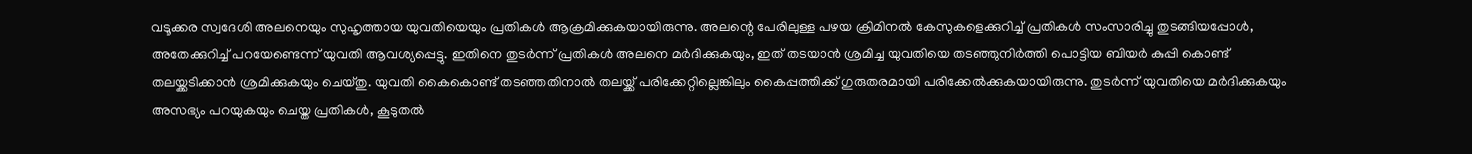വടൂക്കര സ്വദേശി അലനെയും സുഹൃത്തായ യുവതിയെയും പ്രതികൾ ആക്രമിക്കുകയായിരുന്നു. അലന്റെ പേരിലുള്ള പഴയ ക്രിമിനൽ കേസുകളെക്കുറിച്ച് പ്രതികൾ സംസാരിച്ചു തുടങ്ങിയപ്പോൾ, അതേക്കുറിച്ച് പറയേണ്ടെന്ന് യുവതി ആവശ്യപ്പെട്ടു. ഇതിനെ തുടർന്ന് പ്രതികൾ അലനെ മർദിക്കുകയും, ഇത് തടയാൻ ശ്രമിച്ച യുവതിയെ തടഞ്ഞുനിർത്തി പൊട്ടിയ ബിയർ കുപ്പി കൊണ്ട് തലയ്ക്കടിക്കാൻ ശ്രമിക്കുകയും ചെയ്തു. യുവതി കൈകൊണ്ട് തടഞ്ഞതിനാൽ തലയ്ക്ക് പരിക്കേറ്റില്ലെങ്കിലും കൈപ്പത്തിക്ക് ഗുരുതരമായി പരിക്കേൽക്കുകയായിരുന്നു. തുടർന്ന് യുവതിയെ മർദിക്കുകയും അസഭ്യം പറയുകയും ചെയ്ത പ്രതികൾ, കൂടുതൽ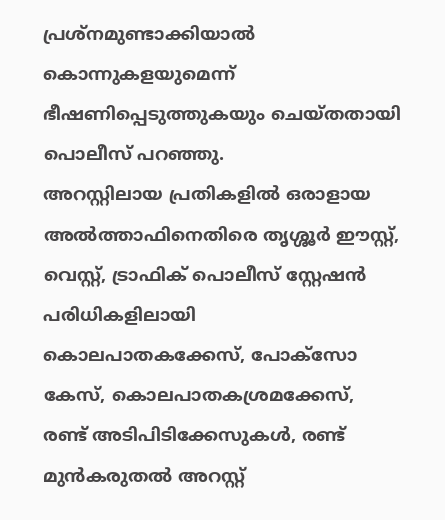പ്രശ്നമുണ്ടാക്കിയാൽ കൊന്നുകളയുമെന്ന് ഭീഷണിപ്പെടുത്തുകയും ചെയ്തതായി പൊലീസ് പറഞ്ഞു.
അറസ്റ്റിലായ പ്രതികളിൽ ഒരാളായ അൽത്താഫിനെതിരെ തൃശ്ശൂർ ഈസ്റ്റ്, വെസ്റ്റ്, ട്രാഫിക് പൊലീസ് സ്റ്റേഷൻ പരിധികളിലായി കൊലപാതകക്കേസ്, പോക്സോ കേസ്, കൊലപാതകശ്രമക്കേസ്, രണ്ട് അടിപിടിക്കേസുകൾ, രണ്ട് മുൻകരുതൽ അറസ്റ്റ്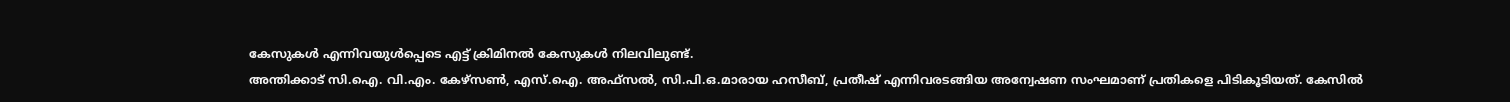കേസുകൾ എന്നിവയുൾപ്പെടെ എട്ട് ക്രിമിനൽ കേസുകൾ നിലവിലുണ്ട്.
അന്തിക്കാട് സി.ഐ. വി.എം. കേഴ്സൺ, എസ്.ഐ. അഫ്സൽ, സി.പി.ഒ.മാരായ ഹസീബ്, പ്രതീഷ് എന്നിവരടങ്ങിയ അന്വേഷണ സംഘമാണ് പ്രതികളെ പിടികൂടിയത്. കേസിൽ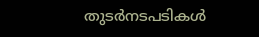തുടർനടപടികൾ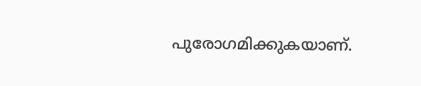പുരോഗമിക്കുകയാണ്.